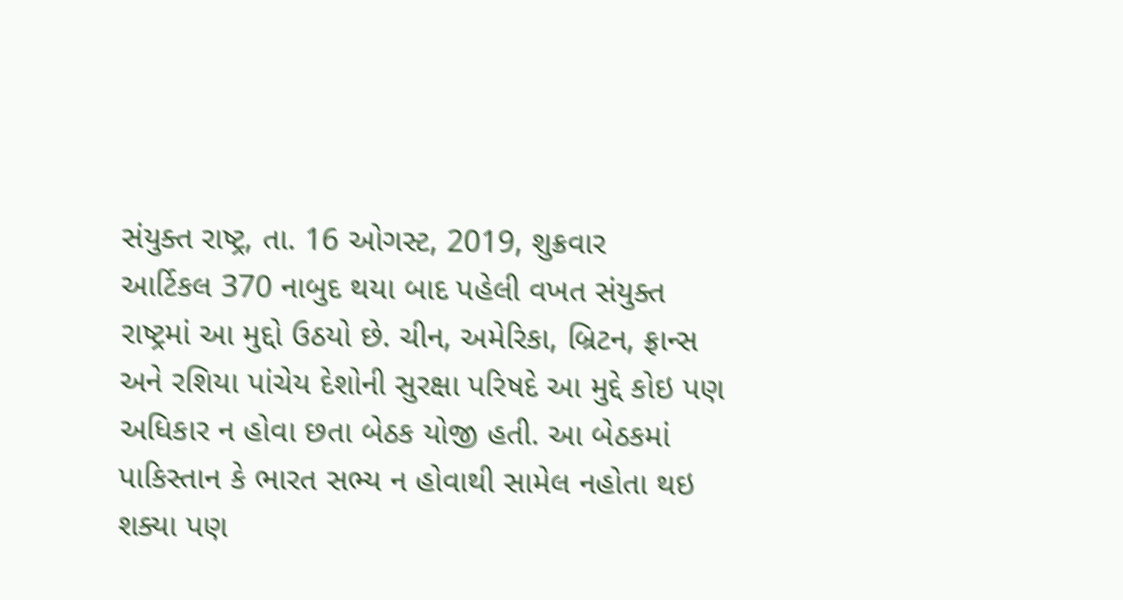સંયુક્ત રાષ્ટ્ર, તા. 16 ઓગસ્ટ, 2019, શુક્રવાર
આર્ટિકલ 370 નાબુદ થયા બાદ પહેલી વખત સંયુક્ત રાષ્ટ્રમાં આ મુદ્દો ઉઠયો છે. ચીન, અમેરિકા, બ્રિટન, ફ્રાન્સ અને રશિયા પાંચેય દેશોની સુરક્ષા પરિષદે આ મુદ્દે કોઇ પણ અધિકાર ન હોવા છતા બેઠક યોજી હતી. આ બેઠકમાં પાકિસ્તાન કે ભારત સભ્ય ન હોવાથી સામેલ નહોતા થઇ શક્યા પણ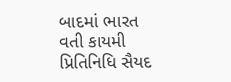બાદમાં ભારત વતી કાયમી પ્રિતિનિધિ સૈયદ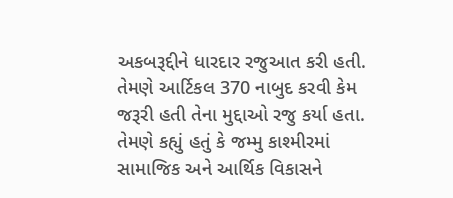અકબરૂદ્દીને ધારદાર રજુઆત કરી હતી. તેમણે આર્ટિકલ 370 નાબુદ કરવી કેમ જરૂરી હતી તેના મુદ્દાઓ રજુ કર્યા હતા.
તેમણે કહ્યું હતું કે જમ્મુ કાશ્મીરમાં સામાજિક અને આર્થિક વિકાસને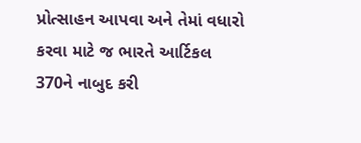પ્રોત્સાહન આપવા અને તેમાં વધારો કરવા માટે જ ભારતે આર્ટિકલ 370ને નાબુદ કરી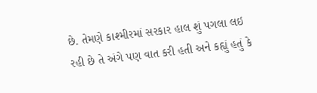છે. તેમણે કાશ્મીરમાં સરકાર હાલ શું પગલા લઇ રહી છે તે અંગે પણ વાત કરી હતી અને કહ્યું હતું કે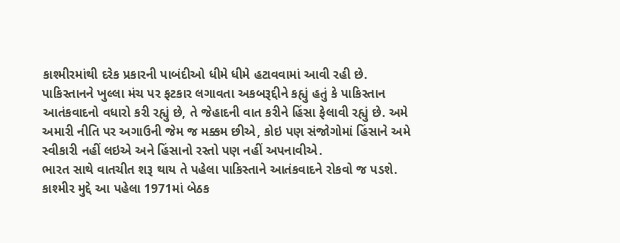કાશ્મીરમાંથી દરેક પ્રકારની પાબંદીઓ ધીમે ધીમે હટાવવામાં આવી રહી છે.
પાકિસ્તાનને ખુલ્લા મંચ પર ફટકાર લગાવતા અકબરૂદ્દીને કહ્યું હતું કે પાકિસ્તાન આતંકવાદનો વધારો કરી રહ્યું છે, તે જેહાદની વાત કરીને હિંસા ફેલાવી રહ્યું છે. અમે અમારી નીતિ પર અગાઉની જેમ જ મક્કમ છીએ, કોઇ પણ સંજોગોમાં હિંસાને અમે સ્વીકારી નહીં લઇએ અને હિંસાનો રસ્તો પણ નહીં અપનાવીએ.
ભારત સાથે વાતચીત શરૂ થાય તે પહેલા પાકિસ્તાને આતંકવાદને રોકવો જ પડશે. કાશ્મીર મુદ્દે આ પહેલા 1971માં બેઠક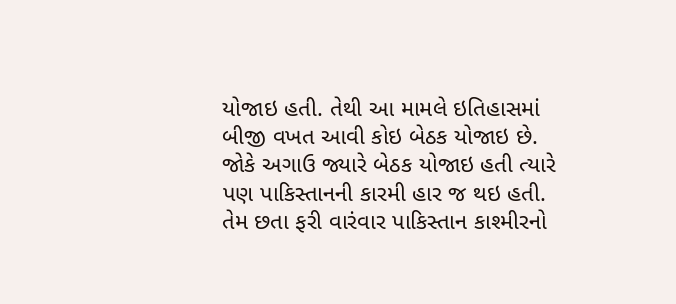યોજાઇ હતી. તેથી આ મામલે ઇતિહાસમાં બીજી વખત આવી કોઇ બેઠક યોજાઇ છે. જોકે અગાઉ જ્યારે બેઠક યોજાઇ હતી ત્યારે પણ પાકિસ્તાનની કારમી હાર જ થઇ હતી. તેમ છતા ફરી વારંવાર પાકિસ્તાન કાશ્મીરનો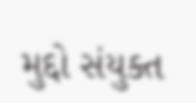મુદ્દો સંયુક્ત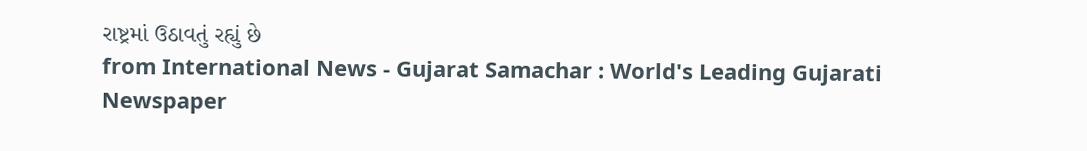રાષ્ટ્રમાં ઉઠાવતું રહ્યું છે
from International News - Gujarat Samachar : World's Leading Gujarati Newspaper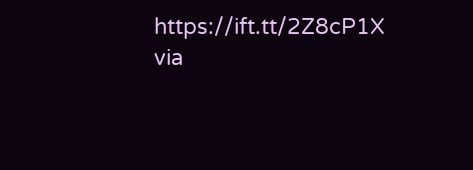https://ift.tt/2Z8cP1X
via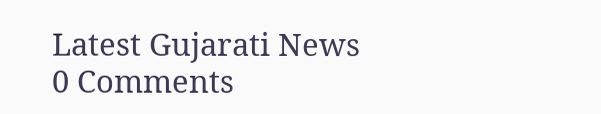Latest Gujarati News
0 Comments